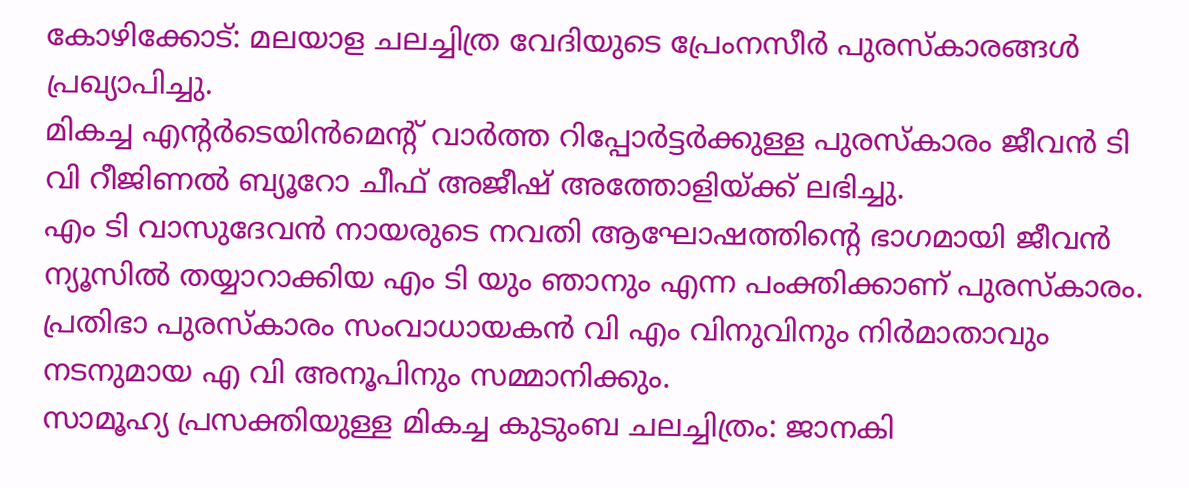കോഴിക്കോട്: മലയാള ചലച്ചിത്ര വേദിയുടെ പ്രേംനസീർ പുരസ്കാരങ്ങൾ പ്രഖ്യാപിച്ചു.
മികച്ച എന്റർടെയിൻമെന്റ് വാർത്ത റിപ്പോർട്ടർക്കുള്ള പുരസ്കാരം ജീവൻ ടി വി റീജിണൽ ബ്യൂറോ ചീഫ് അജീഷ് അത്തോളിയ്ക്ക് ലഭിച്ചു.
എം ടി വാസുദേവൻ നായരുടെ നവതി ആഘോഷത്തിന്റെ ഭാഗമായി ജീവൻ ന്യൂസിൽ തയ്യാറാക്കിയ എം ടി യും ഞാനും എന്ന പംക്തിക്കാണ് പുരസ്കാരം.
പ്രതിഭാ പുരസ്കാരം സംവാധായകൻ വി എം വിനുവിനും നിർമാതാവും നടനുമായ എ വി അനൂപിനും സമ്മാനിക്കും.
സാമൂഹ്യ പ്രസക്തിയുള്ള മികച്ച കുടുംബ ചലച്ചിത്രം: ജാനകി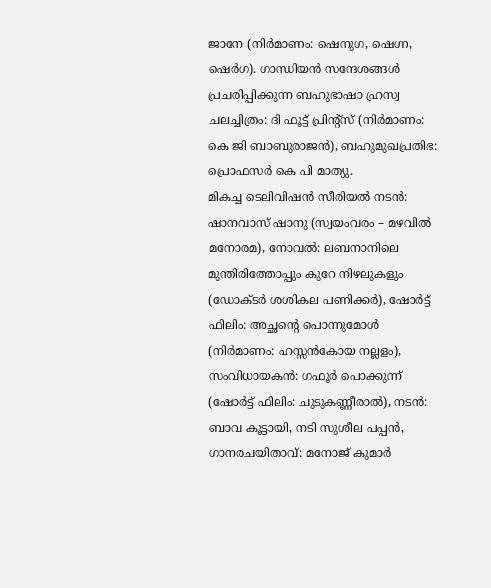ജാനേ (നിർമാണം: ഷെനുഗ, ഷെഗ്ന, ഷെർഗ). ഗാന്ധിയൻ സന്ദേശങ്ങൾ പ്രചരിപ്പിക്കുന്ന ബഹുഭാഷാ ഹ്രസ്വ ചലച്ചിത്രം: ദി ഫൂട്ട് പ്രിന്റ്സ് (നിർമാണം: കെ ജി ബാബുരാജൻ), ബഹുമുഖപ്രതിഭ: പ്രൊഫസർ കെ പി മാത്യു.
മികച്ച ടെലിവിഷൻ സീരിയൽ നടൻ: ഷാനവാസ് ഷാനു (സ്വയംവരം – മഴവിൽ മനോരമ), നോവൽ: ലബനാനിലെ മുന്തിരിത്തോപ്പും കുറേ നിഴലുകളും (ഡോക്ടർ ശശികല പണിക്കർ), ഷോർട്ട് ഫിലിം: അച്ഛന്റെ പൊന്നുമോൾ (നിർമാണം: ഹസ്സൻകോയ നല്ലളം), സംവിധായകൻ: ഗഫൂർ പൊക്കുന്ന് (ഷോർട്ട് ഫിലിം: ചുടുകണ്ണീരാൽ), നടൻ: ബാവ കൂട്ടായി, നടി സുശീല പപ്പൻ, ഗാനരചയിതാവ്: മനോജ് കുമാർ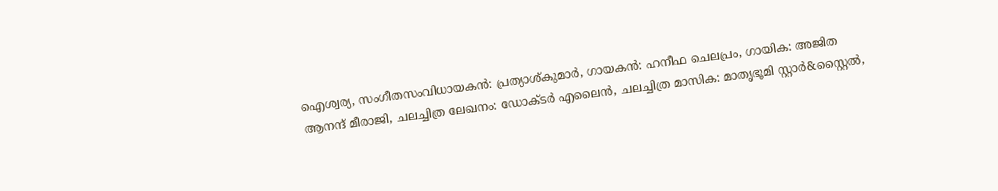ഐശ്വര്യ, സംഗീതസംവിധായകൻ: പ്രത്യാശ്കുമാർ, ഗായകൻ: ഹനീഫ ചെലപ്രം, ഗായിക: അജിത ആനന്ദ് മീരാജി, ചലച്ചിത്ര ലേഖനം: ഡോക്ടർ എലൈൻ, ചലച്ചിത്ര മാസിക: മാതൃഭൂമി സ്റ്റാർ&സ്റ്റൈൽ,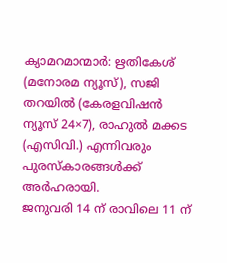ക്യാമറമാന്മാർ: ഋതികേശ് (മനോരമ ന്യൂസ്), സജി തറയിൽ (കേരളവിഷൻ ന്യൂസ് 24×7), രാഹുൽ മക്കട (എസിവി.) എന്നിവരും പുരസ്കാരങ്ങൾക്ക് അർഹരായി.
ജനുവരി 14 ന് രാവിലെ 11 ന്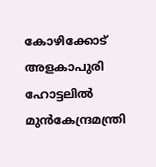കോഴിക്കോട് അളകാപുരി ഹോട്ടലിൽ മുൻകേന്ദ്രമന്ത്രി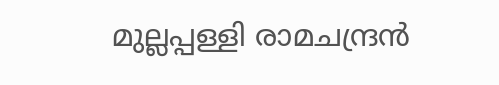മുല്ലപ്പള്ളി രാമചന്ദ്രൻ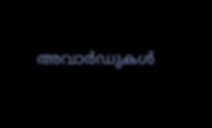അവാർഡുകൾ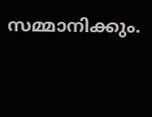സമ്മാനിക്കും.